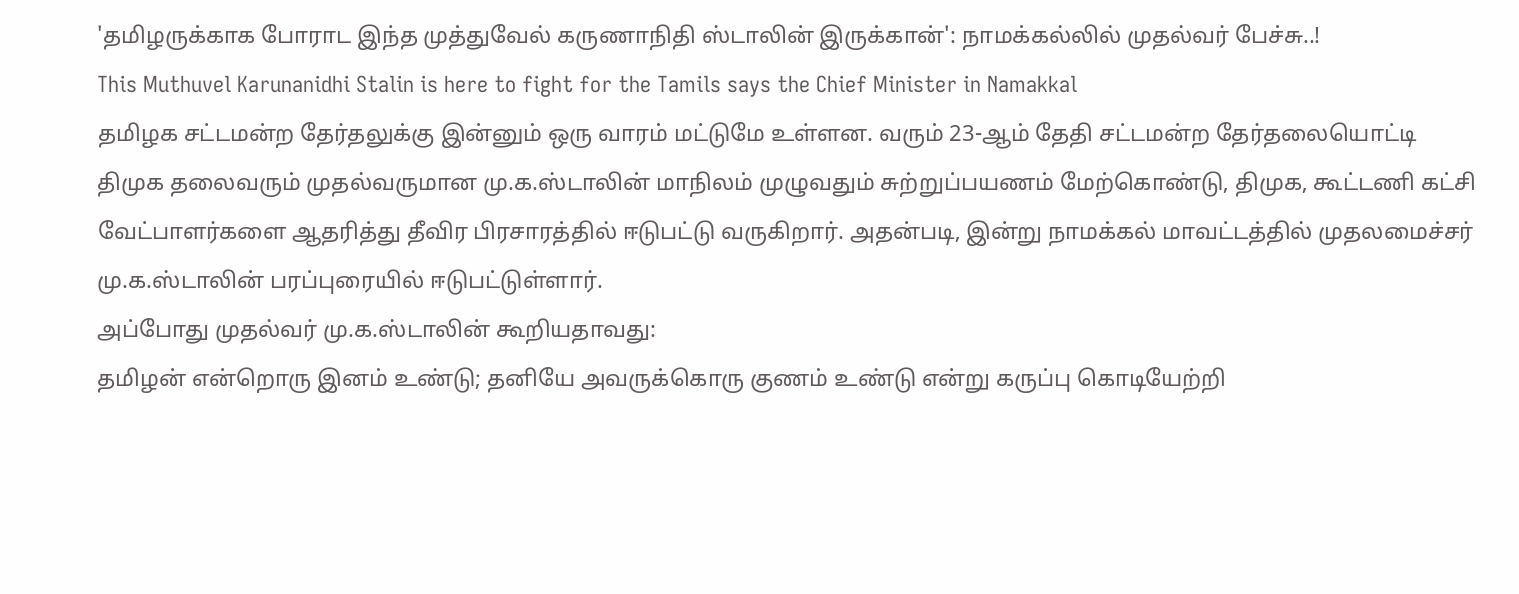'தமிழருக்காக போராட இந்த முத்துவேல் கருணாநிதி ஸ்டாலின் இருக்கான்': நாமக்கல்லில் முதல்வர் பேச்சு..!
This Muthuvel Karunanidhi Stalin is here to fight for the Tamils says the Chief Minister in Namakkal
தமிழக சட்டமன்ற தேர்தலுக்கு இன்னும் ஒரு வாரம் மட்டுமே உள்ளன. வரும் 23-ஆம் தேதி சட்டமன்ற தேர்தலையொட்டி திமுக தலைவரும் முதல்வருமான மு.க.ஸ்டாலின் மாநிலம் முழுவதும் சுற்றுப்பயணம் மேற்கொண்டு, திமுக, கூட்டணி கட்சி வேட்பாளர்களை ஆதரித்து தீவிர பிரசாரத்தில் ஈடுபட்டு வருகிறார். அதன்படி, இன்று நாமக்கல் மாவட்டத்தில் முதலமைச்சர் மு.க.ஸ்டாலின் பரப்புரையில் ஈடுபட்டுள்ளார்.
அப்போது முதல்வர் மு.க.ஸ்டாலின் கூறியதாவது:
தமிழன் என்றொரு இனம் உண்டு; தனியே அவருக்கொரு குணம் உண்டு என்று கருப்பு கொடியேற்றி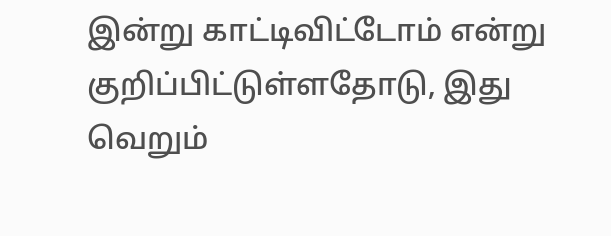இன்று காட்டிவிட்டோம் என்று குறிப்பிட்டுள்ளதோடு, இது வெறும்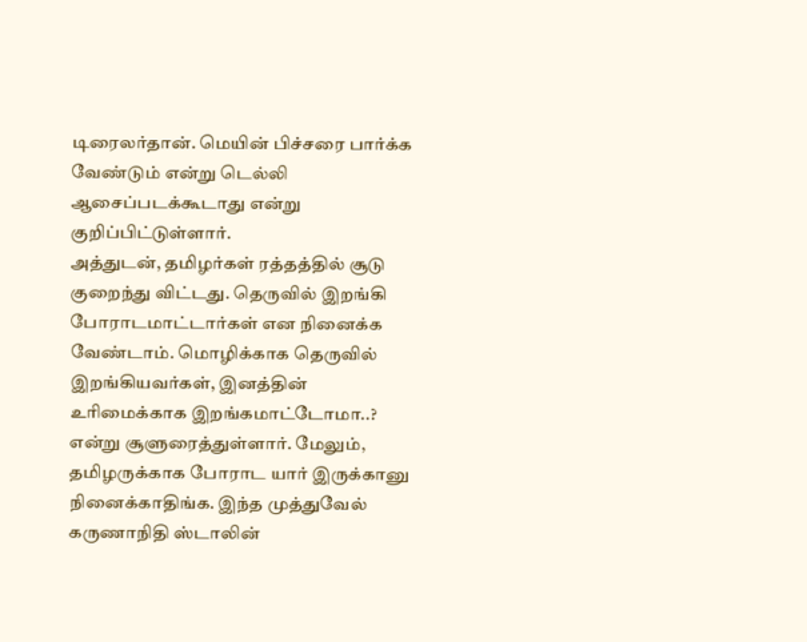டிரைலர்தான். மெயின் பிச்சரை பார்க்க வேண்டும் என்று டெல்லி ஆசைப்படக்கூடாது என்று குறிப்பிட்டுள்ளார்.
அத்துடன், தமிழர்கள் ரத்தத்தில் சூடு குறைந்து விட்டது. தெருவில் இறங்கி போராடமாட்டார்கள் என நினைக்க வேண்டாம். மொழிக்காக தெருவில் இறங்கியவர்கள், இனத்தின் உரிமைக்காக இறங்கமாட்டோமா..? என்று சூளுரைத்துள்ளார். மேலும், தமிழருக்காக போராட யார் இருக்கானு நினைக்காதிங்க. இந்த முத்துவேல் கருணாநிதி ஸ்டாலின்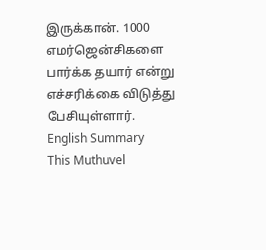இருக்கான். 1000 எமர்ஜென்சிகளை பார்க்க தயார் என்று எச்சரிக்கை விடுத்து பேசியுள்ளார்.
English Summary
This Muthuvel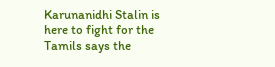Karunanidhi Stalin is here to fight for the Tamils says the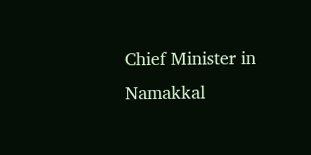Chief Minister in Namakkal